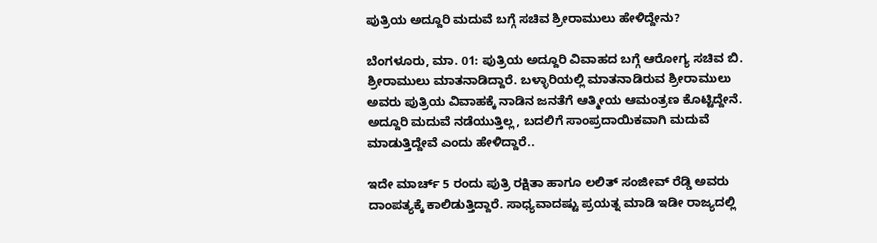ಪುತ್ರಿಯ ಅದ್ದೂರಿ ಮದುವೆ ಬಗ್ಗೆ ಸಚಿವ ಶ್ರೀರಾಮುಲು ಹೇಳಿದ್ದೇನು?

ಬೆಂಗಳೂರು, ಮಾ. 01: ಪುತ್ರಿಯ ಅದ್ದೂರಿ ವಿವಾಹದ ಬಗ್ಗೆ ಆರೋಗ್ಯ ಸಚಿವ ಬಿ. ಶ್ರೀರಾಮುಲು ಮಾತನಾಡಿದ್ದಾರೆ. ಬಳ್ಳಾರಿಯಲ್ಲಿ ಮಾತನಾಡಿರುವ ಶ್ರೀರಾಮುಲು ಅವರು ಪುತ್ರಿಯ ವಿವಾಹಕ್ಕೆ ನಾಡಿನ ಜನತೆಗೆ ಆತ್ಮೀಯ ಆಮಂತ್ರಣ ಕೊಟ್ಟಿದ್ದೇನೆ. ಅದ್ದೂರಿ ಮದುವೆ ನಡೆಯುತ್ತಿಲ್ಲ, ಬದಲಿಗೆ ಸಾಂಪ್ರದಾಯಿಕವಾಗಿ ಮದುವೆ ಮಾಡುತ್ತಿದ್ದೇವೆ ಎಂದು ಹೇಳಿದ್ದಾರೆ..

ಇದೇ ಮಾರ್ಚ್‌ 5 ರಂದು ಪುತ್ರಿ ರಕ್ಷಿತಾ ಹಾಗೂ ಲಲಿತ್ ಸಂಜೀವ್ ರೆಡ್ಡಿ ಅವರು ದಾಂಪತ್ಯಕ್ಕೆ ಕಾಲಿಡುತ್ತಿದ್ದಾರೆ. ಸಾಧ್ಯವಾದಷ್ಟು ಪ್ರಯತ್ನ ಮಾಡಿ ಇಡೀ ರಾಜ್ಯದಲ್ಲಿ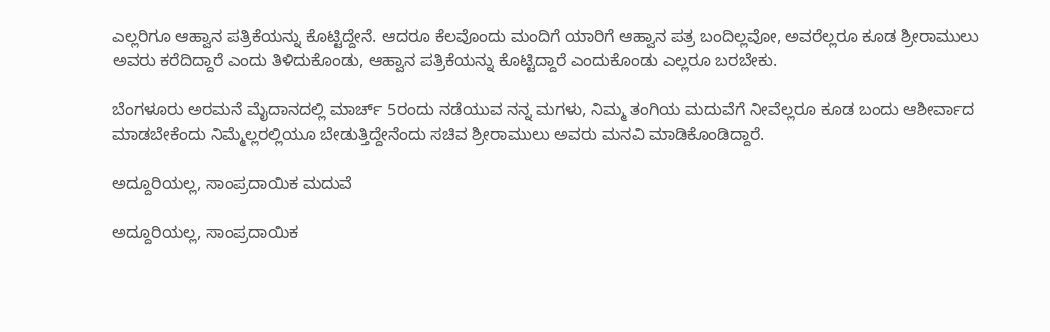ಎಲ್ಲರಿಗೂ ಆಹ್ವಾನ ಪತ್ರಿಕೆಯನ್ನು ಕೊಟ್ಟಿದ್ದೇನೆ. ಆದರೂ ಕೆಲವೊಂದು ಮಂದಿಗೆ ಯಾರಿಗೆ ಆಹ್ವಾನ ಪತ್ರ ಬಂದಿಲ್ಲವೋ, ಅವರೆಲ್ಲರೂ ಕೂಡ ಶ್ರೀರಾಮುಲು ಅವರು ಕರೆದಿದ್ದಾರೆ ಎಂದು ತಿಳಿದುಕೊಂಡು, ಆಹ್ವಾನ ಪತ್ರಿಕೆಯನ್ನು ಕೊಟ್ಟಿದ್ದಾರೆ ಎಂದುಕೊಂಡು ಎಲ್ಲರೂ ಬರಬೇಕು.

ಬೆಂಗಳೂರು ಅರಮನೆ ಮೈದಾನದಲ್ಲಿ ಮಾರ್ಚ್‌ 5ರಂದು ನಡೆಯುವ ನನ್ನ ಮಗಳು, ನಿಮ್ಮ ತಂಗಿಯ ಮದುವೆಗೆ ನೀವೆಲ್ಲರೂ ಕೂಡ ಬಂದು ಆಶೀರ್ವಾದ ಮಾಡಬೇಕೆಂದು ನಿಮ್ಮೆಲ್ಲರಲ್ಲಿಯೂ ಬೇಡುತ್ತಿದ್ದೇನೆಂದು ಸಚಿವ ಶ್ರೀರಾಮುಲು ಅವರು ಮನವಿ ಮಾಡಿಕೊಂಡಿದ್ದಾರೆ.

ಅದ್ದೂರಿಯಲ್ಲ, ಸಾಂಪ್ರದಾಯಿಕ ಮದುವೆ

ಅದ್ದೂರಿಯಲ್ಲ, ಸಾಂಪ್ರದಾಯಿಕ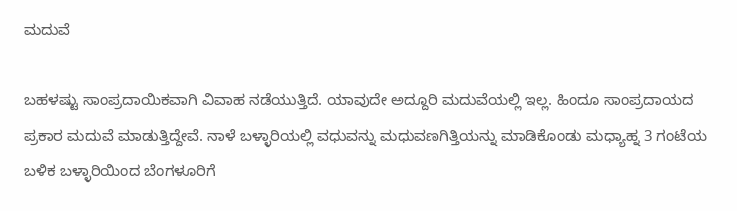ಮದುವೆ

ಬಹಳಷ್ಟು ಸಾಂಪ್ರದಾಯಿಕವಾಗಿ ವಿವಾಹ ನಡೆಯುತ್ತಿದೆ. ಯಾವುದೇ ಅದ್ದೂರಿ ಮದುವೆಯಲ್ಲಿ ಇಲ್ಲ. ಹಿಂದೂ ಸಾಂಪ್ರದಾಯದ ಪ್ರಕಾರ ಮದುವೆ ಮಾಡುತ್ತಿದ್ದೇವೆ. ನಾಳೆ ಬಳ್ಳಾರಿಯಲ್ಲಿ ವಧುವನ್ನು ಮಧುವಣಗಿತ್ತಿಯನ್ನು ಮಾಡಿಕೊಂಡು ಮಧ್ಯಾಹ್ನ 3 ಗಂಟೆಯ ಬಳಿಕ ಬಳ್ಳಾರಿಯಿಂದ ಬೆಂಗಳೂರಿಗೆ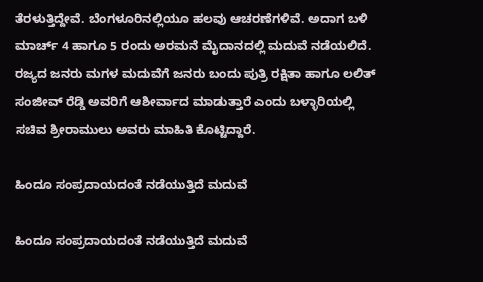ತೆರಳುತ್ತಿದ್ದೇವೆ. ಬೆಂಗಳೂರಿನಲ್ಲಿಯೂ ಹಲವು ಆಚರಣೆಗಳಿವೆ. ಅದಾಗ ಬಳಿ ಮಾರ್ಚ್‌ 4 ಹಾಗೂ 5 ರಂದು ಅರಮನೆ ಮೈದಾನದಲ್ಲಿ ಮದುವೆ ನಡೆಯಲಿದೆ. ರಜ್ಯದ ಜನರು ಮಗಳ ಮದುವೆಗೆ ಜನರು ಬಂದು ಪುತ್ರಿ ರಕ್ಷಿತಾ ಹಾಗೂ ಲಲಿತ್ ಸಂಜೀವ್ ರೆಡ್ಡಿ ಅವರಿಗೆ ಆಶೀರ್ವಾದ ಮಾಡುತ್ತಾರೆ ಎಂದು ಬಳ್ಳಾರಿಯಲ್ಲಿ ಸಚಿವ ಶ್ರೀರಾಮುಲು ಅವರು ಮಾಹಿತಿ ಕೊಟ್ಟಿದ್ದಾರೆ.

ಹಿಂದೂ ಸಂಪ್ರದಾಯದಂತೆ ನಡೆಯುತ್ತಿದೆ ಮದುವೆ

ಹಿಂದೂ ಸಂಪ್ರದಾಯದಂತೆ ನಡೆಯುತ್ತಿದೆ ಮದುವೆ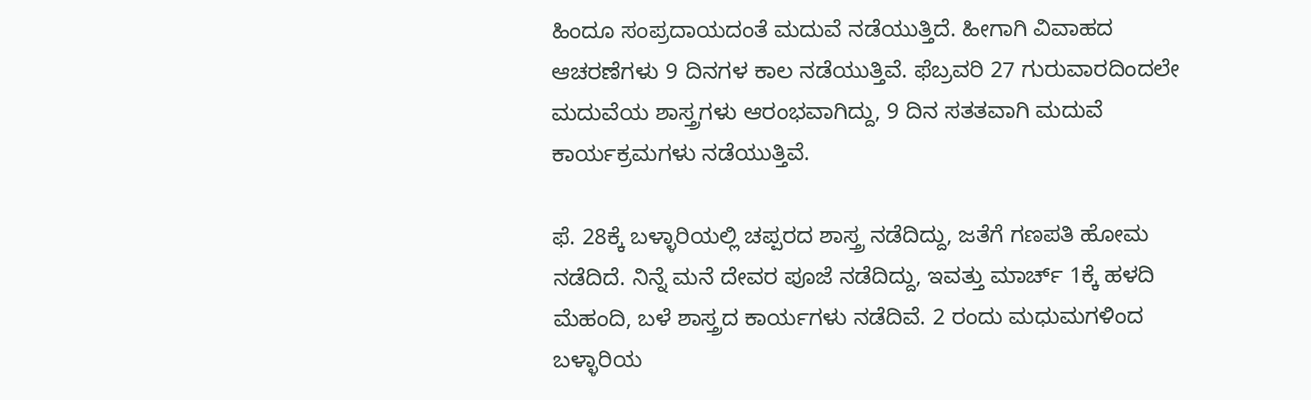ಹಿಂದೂ ಸಂಪ್ರದಾಯದಂತೆ ಮದುವೆ ನಡೆಯುತ್ತಿದೆ. ಹೀಗಾಗಿ ವಿವಾಹದ ಆಚರಣೆಗಳು 9 ದಿನಗಳ ಕಾಲ ನಡೆಯುತ್ತಿವೆ. ಫೆಬ್ರವರಿ 27 ಗುರುವಾರದಿಂದಲೇ ಮದುವೆಯ ಶಾಸ್ತ್ರಗಳು ಆರಂಭವಾಗಿದ್ದು, 9 ದಿನ ಸತತವಾಗಿ ಮದುವೆ ಕಾರ್ಯಕ್ರಮಗಳು ನಡೆಯುತ್ತಿವೆ.

ಫೆ. 28ಕ್ಕೆ ಬಳ್ಳಾರಿಯಲ್ಲಿ ಚಪ್ಪರದ ಶಾಸ್ತ್ರ ನಡೆದಿದ್ದು, ಜತೆಗೆ ಗಣಪತಿ ಹೋಮ ನಡೆದಿದೆ. ನಿನ್ನೆ ಮನೆ ದೇವರ ಪೂಜೆ ನಡೆದಿದ್ದು, ಇವತ್ತು ಮಾರ್ಚ್‌ 1ಕ್ಕೆ ಹಳದಿ ಮೆಹಂದಿ, ಬಳೆ ಶಾಸ್ತ್ರದ ಕಾರ್ಯಗಳು ನಡೆದಿವೆ. 2 ರಂದು ಮಧುಮಗಳಿಂದ ಬಳ್ಳಾರಿಯ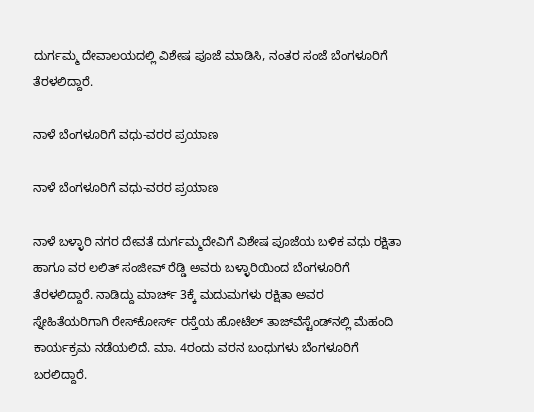ದುರ್ಗಮ್ಮ ದೇವಾಲಯದಲ್ಲಿ ವಿಶೇಷ ಪೂಜೆ ಮಾಡಿಸಿ, ನಂತರ ಸಂಜೆ ಬೆಂಗಳೂರಿಗೆ ತೆರಳಲಿದ್ದಾರೆ.

ನಾಳೆ ಬೆಂಗಳೂರಿಗೆ ವಧು-ವರರ ಪ್ರಯಾಣ

ನಾಳೆ ಬೆಂಗಳೂರಿಗೆ ವಧು-ವರರ ಪ್ರಯಾಣ

ನಾಳೆ ಬಳ್ಳಾರಿ ನಗರ ದೇವತೆ ದುರ್ಗಮ್ಮದೇವಿಗೆ ವಿಶೇಷ ಪೂಜೆಯ ಬಳಿಕ ವಧು ರಕ್ಷಿತಾ ಹಾಗೂ ವರ ಲಲಿತ್ ಸಂಜೀವ್ ರೆಡ್ಡಿ ಅವರು ಬಳ್ಳಾರಿಯಿಂದ ಬೆಂಗಳೂರಿಗೆ ತೆರಳಲಿದ್ದಾರೆ. ನಾಡಿದ್ದು ಮಾರ್ಚ್‌ 3ಕ್ಕೆ ಮದುಮಗಳು ರಕ್ಷಿತಾ ಅವರ ಸ್ನೇಹಿತೆಯರಿಗಾಗಿ ರೇಸ್‌ಕೋರ್ಸ್ ರಸ್ತೆಯ ಹೋಟೆಲ್‌ ತಾಜ್‌ವೆಸ್ಟೆಂಡ್‌ನಲ್ಲಿ ಮೆಹಂದಿ ಕಾರ್ಯಕ್ರಮ ನಡೆಯಲಿದೆ. ಮಾ. 4ರಂದು ವರನ ಬಂಧುಗಳು ಬೆಂಗಳೂರಿಗೆ ಬರಲಿದ್ದಾರೆ.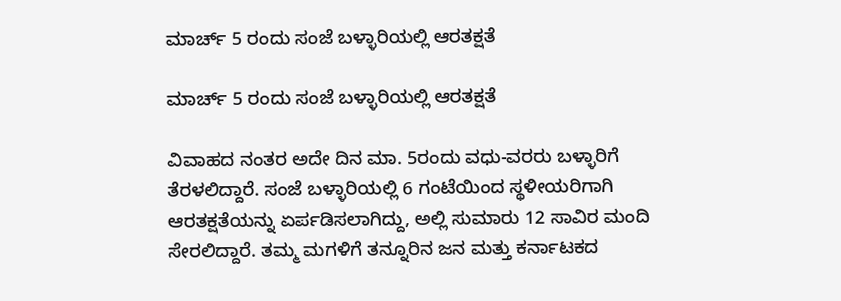ಮಾರ್ಚ್‌ 5 ರಂದು ಸಂಜೆ ಬಳ್ಳಾರಿಯಲ್ಲಿ ಆರತಕ್ಷತೆ

ಮಾರ್ಚ್‌ 5 ರಂದು ಸಂಜೆ ಬಳ್ಳಾರಿಯಲ್ಲಿ ಆರತಕ್ಷತೆ

ವಿವಾಹದ ನಂತರ ಅದೇ ದಿನ ಮಾ. 5ರಂದು ವಧು-ವರರು ಬಳ್ಳಾರಿಗೆ ತೆರಳಲಿದ್ದಾರೆ. ಸಂಜೆ ಬಳ್ಳಾರಿಯಲ್ಲಿ 6 ಗಂಟೆಯಿಂದ ಸ್ಥಳೀಯರಿಗಾಗಿ ಆರತಕ್ಷತೆಯನ್ನು ಏರ್ಪಡಿಸಲಾಗಿದ್ದು, ಅಲ್ಲಿ ಸುಮಾರು 12 ಸಾವಿರ ಮಂದಿ ಸೇರಲಿದ್ದಾರೆ. ತಮ್ಮ ಮಗಳಿಗೆ ತನ್ನೂರಿನ ಜನ ಮತ್ತು ಕರ್ನಾಟಕದ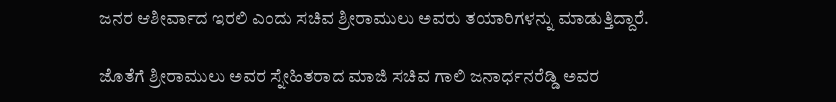ಜನರ ಆಶೀರ್ವಾದ ಇರಲಿ ಎಂದು ಸಚಿವ ಶ್ರೀರಾಮುಲು ಅವರು ತಯಾರಿಗಳನ್ನು ಮಾಡುತ್ತಿದ್ದಾರೆ.

ಜೊತೆಗೆ ಶ್ರೀರಾಮುಲು ಅವರ ಸ್ನೇಹಿತರಾದ ಮಾಜಿ ಸಚಿವ ಗಾಲಿ ಜನಾರ್ಧನರೆಡ್ಡಿ ಅವರ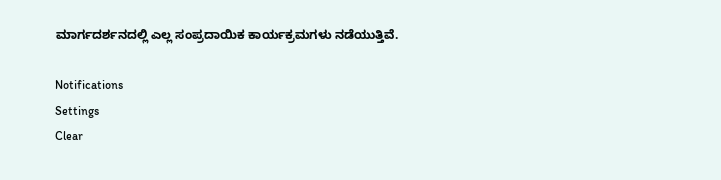ಮಾರ್ಗದರ್ಶನದಲ್ಲಿ ಎಲ್ಲ ಸಂಪ್ರದಾಯಿಕ ಕಾರ್ಯಕ್ರಮಗಳು ನಡೆಯುತ್ತಿವೆ.

Notifications
Settings
Clear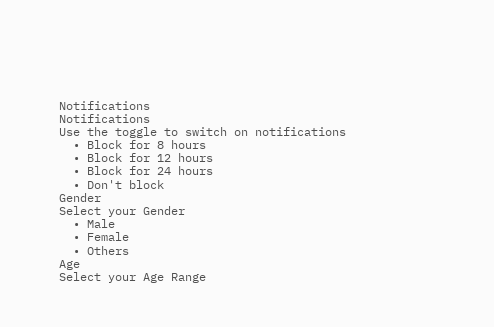Notifications
Notifications
Use the toggle to switch on notifications
  • Block for 8 hours
  • Block for 12 hours
  • Block for 24 hours
  • Don't block
Gender
Select your Gender
  • Male
  • Female
  • Others
Age
Select your Age Range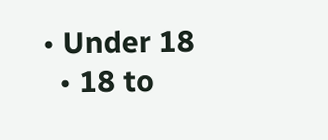• Under 18
  • 18 to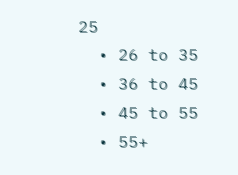25
  • 26 to 35
  • 36 to 45
  • 45 to 55
  • 55+